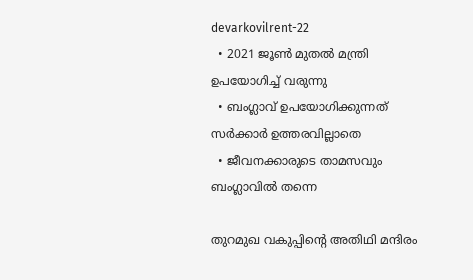devarkovilrent-22
  • 2021 ജൂണ്‍ മുതല്‍ മന്ത്രി ഉപയോഗിച്ച് വരുന്നു
  • ബംഗ്ലാവ് ഉപയോഗിക്കുന്നത് സര്‍ക്കാര്‍ ഉത്തരവില്ലാതെ
  • ജീവനക്കാരുടെ താമസവും ബംഗ്ലാവില്‍ തന്നെ

തുറമുഖ വകുപ്പിന്റെ അതിഥി മന്ദിരം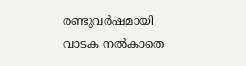രണ്ടുവര്‍ഷമായി വാടക നൽകാതെ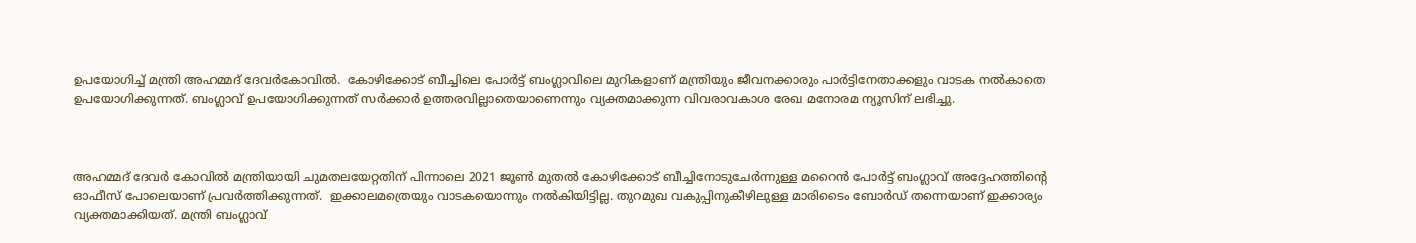ഉപയോഗിച്ച് മന്ത്രി അഹമ്മദ് ദേവർകോവിൽ.  കോഴിക്കോട് ബീച്ചിലെ പോര്‍ട്ട് ബംഗ്ലാവിലെ മുറികളാണ് മന്ത്രിയും ജീവനക്കാരും പാര്‍ട്ടിനേതാക്കളും വാടക നല്‍കാതെ ഉപയോഗിക്കുന്നത്. ബംഗ്ലാവ് ഉപയോഗിക്കുന്നത് സര്‍ക്കാര്‍ ഉത്തരവില്ലാതെയാണെന്നും വ്യക്തമാക്കുന്ന വിവരാവകാശ രേഖ മനോരമ ന്യൂസിന് ലഭിച്ചു.



അഹമ്മദ് ദേവര്‍ കോവില്‍ മന്ത്രിയായി ചുമതലയേറ്റതിന് പിന്നാലെ 2021 ജൂണ്‍ മുതല്‍ കോഴിക്കോട് ബീച്ചിനോടുചേര്‍ന്നുള്ള മറൈന്‍ പോര്‍ട്ട് ബംഗ്ലാവ് അദ്ദേഹത്തിന്‍റെ ഓഫീസ് പോലെയാണ് പ്രവര്‍ത്തിക്കുന്നത്.  ഇക്കാലമത്രെയും വാടകയൊന്നും നല്‍കിയിട്ടില്ല. തുറമുഖ വകുപ്പിനുകീഴിലുള്ള മാരിടൈം ബോര്‍ഡ് തന്നെയാണ് ഇക്കാര്യം വ്യക്തമാക്കിയത്. മന്ത്രി ബംഗ്ലാവ്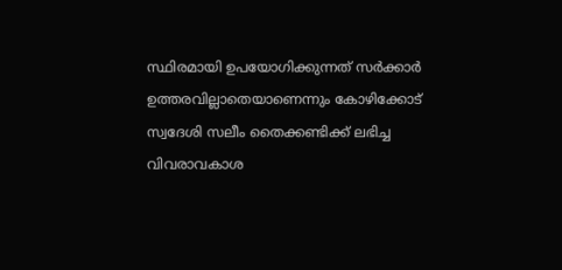സ്ഥിരമായി ഉപയോഗിക്കുന്നത് സര്‍ക്കാര്‍ ഉത്തരവില്ലാതെയാണെന്നും കോഴിക്കോട് സ്വദേശി സലീം തൈക്കണ്ടിക്ക് ലഭിച്ച വിവരാവകാശ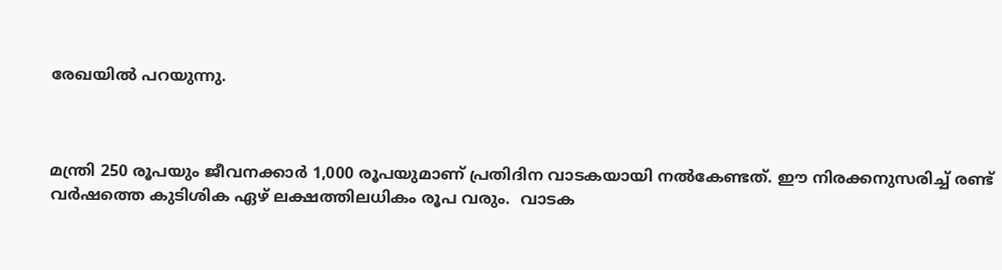രേഖയില്‍ പറയുന്നു.



മന്ത്രി 250 രൂപയും ജീവനക്കാര്‍ 1,000 രൂപയുമാണ് പ്രതിദിന വാടകയായി നല്‍കേണ്ടത്. ഈ നിരക്കനുസരിച്ച് രണ്ട് വര്‍ഷത്തെ കുടിശിക ഏഴ് ലക്ഷത്തിലധികം രൂപ വരും.  വാടക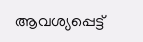ആവശ്യപ്പെട്ട്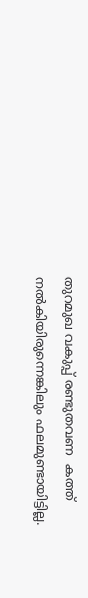തുറമുഖ വകുപ്പ് രണ്ടുതവണ  കത്ത് നൽകിയിരുന്നെങ്കിലും ഫലമുണ്ടായിട്ടില്ല.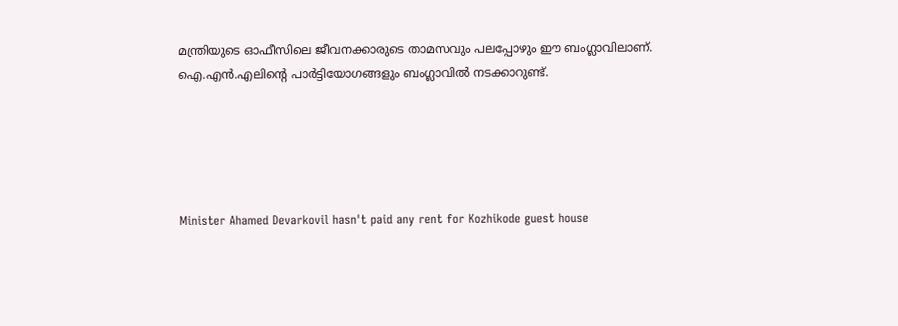മന്ത്രിയുടെ ഓഫീസിലെ ജീവനക്കാരുടെ താമസവും പലപ്പോഴും ഈ ബംഗ്ലാവിലാണ്. ഐ.എന്‍.എലിന്‍റെ പാര്‍ട്ടിയോഗങ്ങളും ബംഗ്ലാവില്‍ നടക്കാറുണ്ട്.





Minister Ahamed Devarkovil hasn't paid any rent for Kozhikode guest house